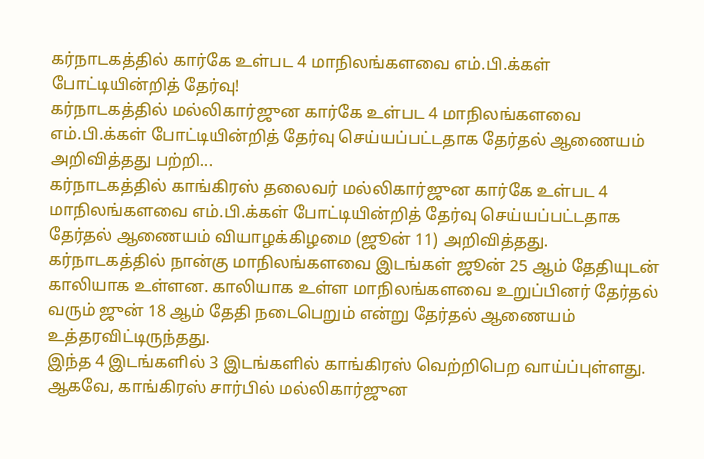கர்நாடகத்தில் கார்கே உள்பட 4 மாநிலங்களவை எம்.பி.க்கள் போட்டியின்றித் தேர்வு!
கர்நாடகத்தில் மல்லிகார்ஜுன கார்கே உள்பட 4 மாநிலங்களவை எம்.பி.க்கள் போட்டியின்றித் தேர்வு செய்யப்பட்டதாக தேர்தல் ஆணையம் அறிவித்தது பற்றி...
கர்நாடகத்தில் காங்கிரஸ் தலைவர் மல்லிகார்ஜுன கார்கே உள்பட 4 மாநிலங்களவை எம்.பி.க்கள் போட்டியின்றித் தேர்வு செய்யப்பட்டதாக தேர்தல் ஆணையம் வியாழக்கிழமை (ஜூன் 11) அறிவித்தது.
கர்நாடகத்தில் நான்கு மாநிலங்களவை இடங்கள் ஜூன் 25 ஆம் தேதியுடன் காலியாக உள்ளன. காலியாக உள்ள மாநிலங்களவை உறுப்பினர் தேர்தல் வரும் ஜுன் 18 ஆம் தேதி நடைபெறும் என்று தேர்தல் ஆணையம் உத்தரவிட்டிருந்தது.
இந்த 4 இடங்களில் 3 இடங்களில் காங்கிரஸ் வெற்றிபெற வாய்ப்புள்ளது. ஆகவே, காங்கிரஸ் சார்பில் மல்லிகார்ஜுன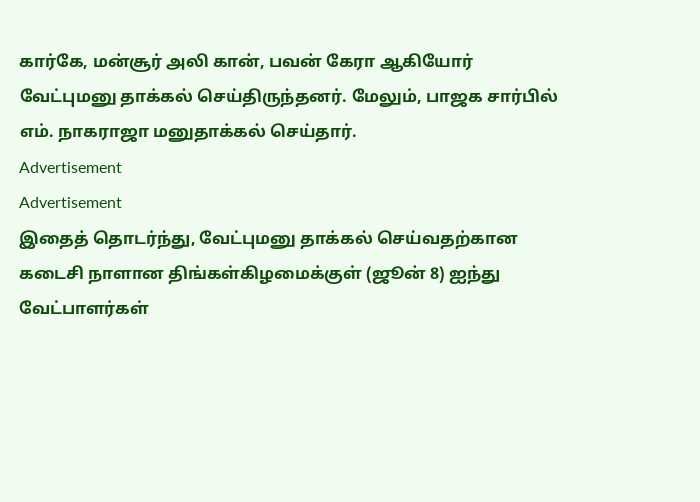கார்கே, மன்சூர் அலி கான், பவன் கேரா ஆகியோர் வேட்புமனு தாக்கல் செய்திருந்தனர். மேலும், பாஜக சார்பில் எம். நாகராஜா மனுதாக்கல் செய்தார்.
Advertisement
Advertisement
இதைத் தொடர்ந்து, வேட்புமனு தாக்கல் செய்வதற்கான கடைசி நாளான திங்கள்கிழமைக்குள் (ஜூன் 8) ஐந்து வேட்பாளர்கள்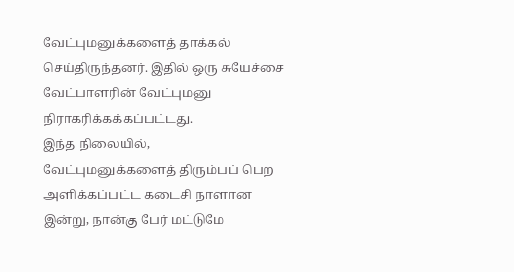வேட்புமனுக்களைத் தாக்கல் செய்திருந்தனர். இதில் ஒரு சுயேச்சை வேட்பாளரின் வேட்புமனு நிராகரிக்கக்கப்பட்டது.
இந்த நிலையில், வேட்புமனுக்களைத் திரும்பப் பெற அளிக்கப்பட்ட கடைசி நாளான இன்று, நான்கு பேர் மட்டுமே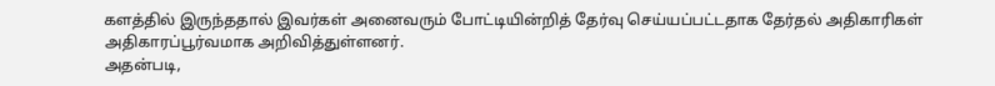களத்தில் இருந்ததால் இவர்கள் அனைவரும் போட்டியின்றித் தேர்வு செய்யப்பட்டதாக தேர்தல் அதிகாரிகள் அதிகாரப்பூர்வமாக அறிவித்துள்ளனர்.
அதன்படி,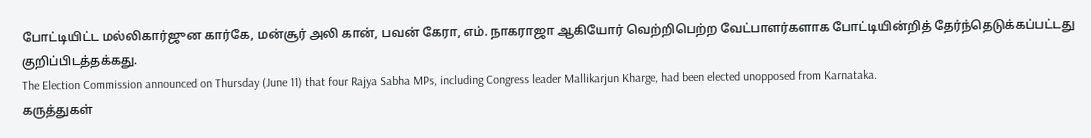போட்டியிட்ட மல்லிகார்ஜுன கார்கே, மன்சூர் அலி கான், பவன் கேரா, எம். நாகராஜா ஆகியோர் வெற்றிபெற்ற வேட்பாளர்களாக போட்டியின்றித் தேர்ந்தெடுக்கப்பட்டது குறிப்பிடத்தக்கது.
The Election Commission announced on Thursday (June 11) that four Rajya Sabha MPs, including Congress leader Mallikarjun Kharge, had been elected unopposed from Karnataka.
கருத்துகள்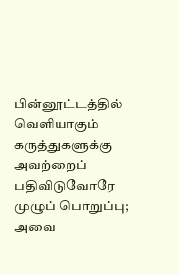பின்னூட்டத்தில் வெளியாகும் கருத்துகளுக்கு அவற்றைப் பதிவிடுவோரே முழுப் பொறுப்பு; அவை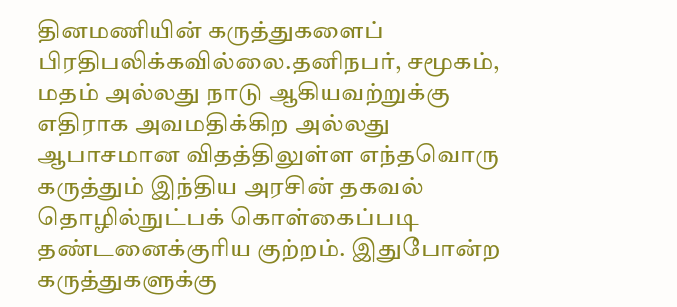தினமணியின் கருத்துகளைப் பிரதிபலிக்கவில்லை.தனிநபர், சமூகம், மதம் அல்லது நாடு ஆகியவற்றுக்கு எதிராக அவமதிக்கிற அல்லது ஆபாசமான விதத்திலுள்ள எந்தவொரு கருத்தும் இந்திய அரசின் தகவல் தொழில்நுட்பக் கொள்கைப்படி தண்டனைக்குரிய குற்றம். இதுபோன்ற கருத்துகளுக்கு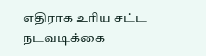எதிராக உரிய சட்ட நடவடிக்கை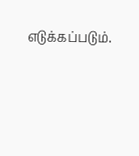எடுக்கப்படும்.